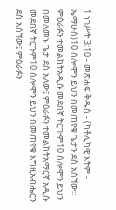1 ነገሥት 3:10 - መጽሐፍ ቅዱስ - (ካቶሊካዊ እትም - ኤማሁስ)10 ሰሎሞን ይህን በመጠየቁ ጌታን ደስ አሰኘው። ምዕራፉን ተመልከትአዲሱ መደበኛ ትርጒም10 ሰሎሞን ይህን በመለመኑ ጌታ ደስ አለው፤ ምዕራፉን ተመልከትአማርኛ አዲሱ መደበኛ ትርጉም10 ሰሎሞን ይህን በመጠየቁ እግዚአብሔርን ደስ አሰኘው፤ ምዕራፉን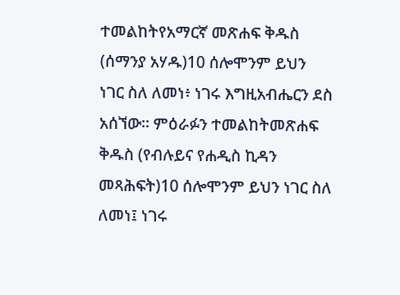ተመልከትየአማርኛ መጽሐፍ ቅዱስ (ሰማንያ አሃዱ)10 ሰሎሞንም ይህን ነገር ስለ ለመነ፥ ነገሩ እግዚአብሔርን ደስ አሰኘው። ምዕራፉን ተመልከትመጽሐፍ ቅዱስ (የብሉይና የሐዲስ ኪዳን መጻሕፍት)10 ሰሎሞንም ይህን ነገር ስለ ለመነ፤ ነገሩ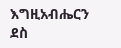እግዚአብሔርን ደስ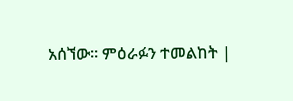አሰኘው። ምዕራፉን ተመልከት |